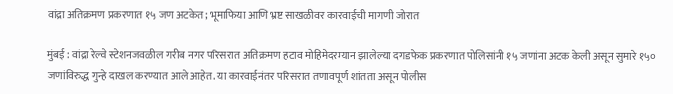वांद्रा अतिक्रमण प्रकरणात १५ जण अटकेत; भूमाफिया आणि भ्रष्ट साखळीवर कारवाईची मागणी जोरात

मुंबई : वांद्रा रेल्वे स्टेशनजवळील गरीब नगर परिसरात अतिक्रमण हटाव मोहिमेदरम्यान झालेल्या दगडफेक प्रकरणात पोलिसांनी १५ जणांना अटक केली असून सुमारे १५० जणांविरुद्ध गुन्हे दाखल करण्यात आले आहेत. या कारवाईनंतर परिसरात तणावपूर्ण शांतता असून पोलीस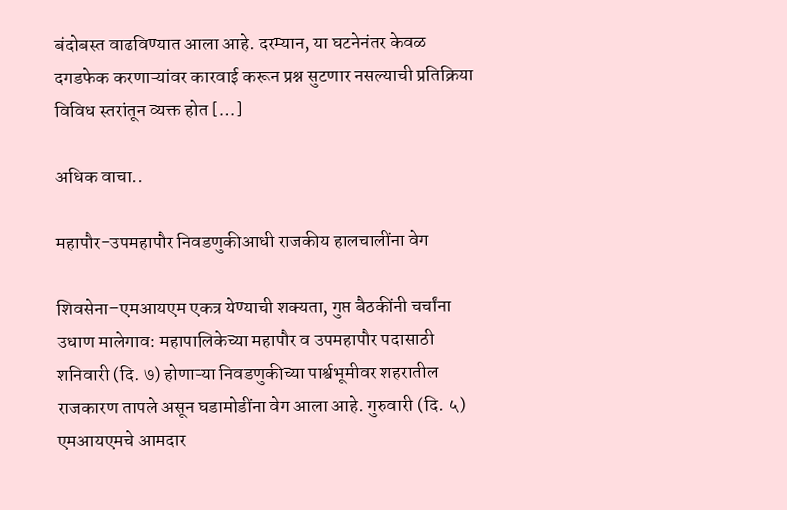बंदोबस्त वाढविण्यात आला आहे. दरम्यान, या घटनेनंतर केवळ दगडफेक करणाऱ्यांवर कारवाई करून प्रश्न सुटणार नसल्याची प्रतिक्रिया विविध स्तरांतून व्यक्त होत […]

अधिक वाचा..

महापौर-उपमहापौर निवडणुकीआधी राजकीय हालचालींना वेग

शिवसेना–एमआयएम एकत्र येण्याची शक्यता, गुप्त बैठकींनी चर्चांना उधाण मालेगाव: महापालिकेच्या महापौर व उपमहापौर पदासाठी शनिवारी (दि. ७) होणाऱ्या निवडणुकीच्या पार्श्वभूमीवर शहरातील राजकारण तापले असून घडामोडींना वेग आला आहे. गुरुवारी (दि. ५) एमआयएमचे आमदार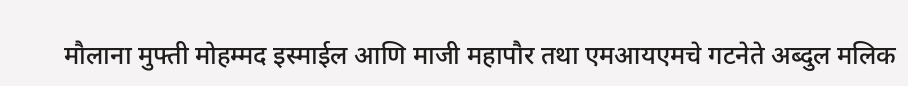मौलाना मुफ्ती मोहम्मद इस्माईल आणि माजी महापौर तथा एमआयएमचे गटनेते अब्दुल मलिक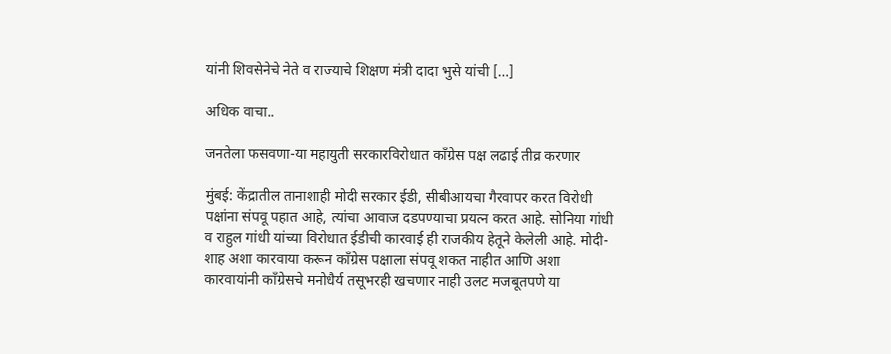यांनी शिवसेनेचे नेते व राज्याचे शिक्षण मंत्री दादा भुसे यांची […]

अधिक वाचा..

जनतेला फसवणा-या महायुती सरकारविरोधात काँग्रेस पक्ष लढाई तीव्र करणार

मुंबई: केंद्रातील तानाशाही मोदी सरकार ईडी, सीबीआयचा गैरवापर करत विरोधी पक्षांना संपवू पहात आहे, त्यांचा आवाज दडपण्याचा प्रयत्न करत आहे. सोनिया गांधी व राहुल गांधी यांच्या विरोधात ईडीची कारवाई ही राजकीय हेतूने केलेली आहे. मोदी-शाह अशा कारवाया करून काँग्रेस पक्षाला संपवू शकत नाहीत आणि अशा कारवायांनी काँग्रेसचे मनोधैर्य तसूभरही खचणार नाही उलट मजबूतपणे या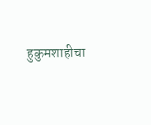हुकुमशाहीचा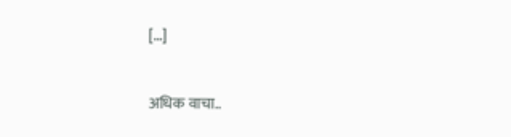[…]

अधिक वाचा..